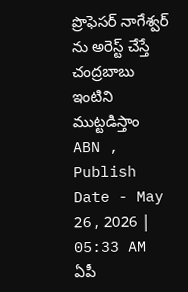ప్రొఫెసర్ నాగేశ్వర్ ను అరెస్ట్ చేస్తే చంద్రబాబు ఇంటిని ముట్టడిస్తాం
ABN , Publish Date - May 26 , 2026 | 05:33 AM
ఏపీ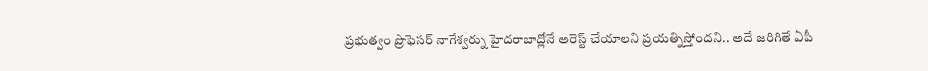ప్రభుత్వం ప్రొఫెసర్ నాగేశ్వర్ను హైదరాబాద్లోనే అరెస్ట్ చేయాలని ప్రయత్నిస్తోందని.. అదే జరిగితే ఏపీ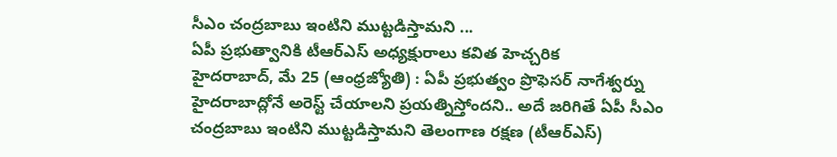సీఎం చంద్రబాబు ఇంటిని ముట్టడిస్తామని ...
ఏపీ ప్రభుత్వానికి టీఆర్ఎస్ అధ్యక్షురాలు కవిత హెచ్చరిక
హైదరాబాద్, మే 25 (ఆంధ్రజ్యోతి) : ఏపీ ప్రభుత్వం ప్రొఫెసర్ నాగేశ్వర్ను హైదరాబాద్లోనే అరెస్ట్ చేయాలని ప్రయత్నిస్తోందని.. అదే జరిగితే ఏపీ సీఎం చంద్రబాబు ఇంటిని ముట్టడిస్తామని తెలంగాణ రక్షణ (టీఆర్ఎస్)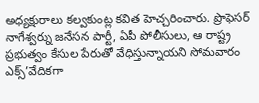అధ్యక్షురాలు కల్వకుంట్ల కవిత హెచ్చరించారు. ప్రొఫెసర్ నాగేశ్వర్ను జనేసన పార్టీ, ఏపీ పోలీసులు, ఆ రాష్ట్ర ప్రభుత్వం కేసుల పేరుతో వేధిస్తున్నాయని సోమవారం ఎక్స్’వేదికగా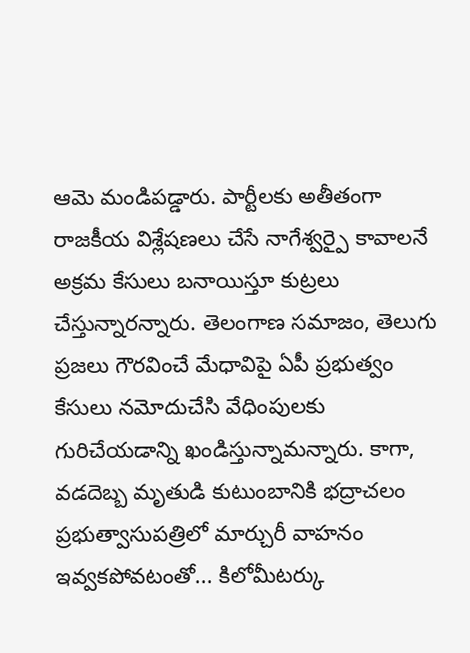ఆమె మండిపడ్డారు. పార్టీలకు అతీతంగా రాజకీయ విశ్లేషణలు చేసే నాగేశ్వర్పై కావాలనే అక్రమ కేసులు బనాయిస్తూ కుట్రలు చేస్తున్నారన్నారు. తెలంగాణ సమాజం, తెలుగు ప్రజలు గౌరవించే మేధావిపై ఏపీ ప్రభుత్వం కేసులు నమోదుచేసి వేధింపులకు గురిచేయడాన్ని ఖండిస్తున్నామన్నారు. కాగా, వడదెబ్బ మృతుడి కుటుంబానికి భద్రాచలం ప్రభుత్వాసుపత్రిలో మార్చురీ వాహనం ఇవ్వకపోవటంతో... కిలోమీటర్కు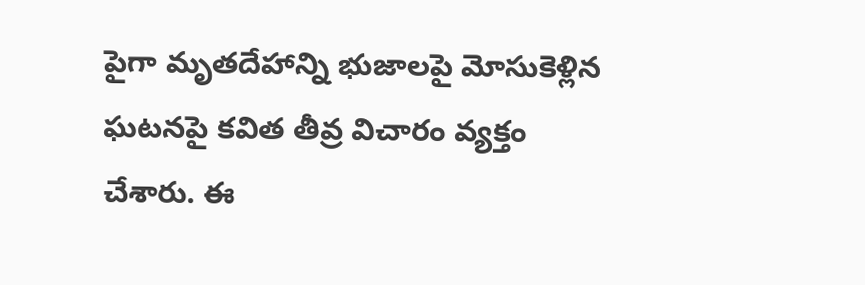పైగా మృతదేహాన్ని భుజాలపై మోసుకెళ్లిన ఘటనపై కవిత తీవ్ర విచారం వ్యక్తం చేశారు. ఈ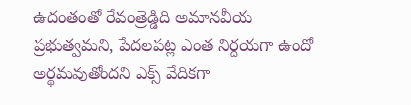ఉదంతంతో రేవంత్రెడ్డిది అమానవీయ ప్రభుత్వమని, పేదలపట్ల ఎంత నిర్దయగా ఉందో అర్థమవుతోందని ఎక్స్ వేదికగా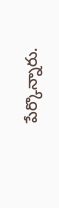పేర్కొన్నారు.